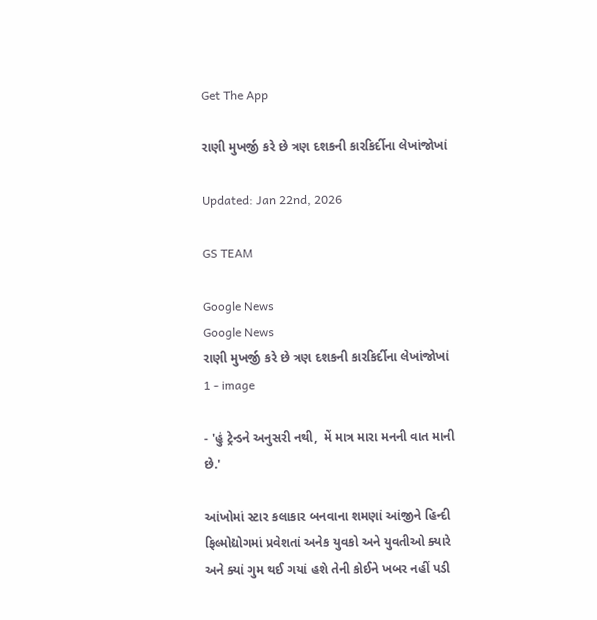Get The App

રાણી મુખર્જી કરે છે ત્રણ દશકની કારકિર્દીના લેખાંજોખાં

Updated: Jan 22nd, 2026

GS TEAM

Google News
Google News
રાણી મુખર્જી કરે છે ત્રણ દશકની કારકિર્દીના લેખાંજોખાં 1 - image

- 'હું ટ્રેન્ડને અનુસરી નથી,  મેં માત્ર મારા મનની વાત માની છે.'

આંખોમાં સ્ટાર કલાકાર બનવાના શમણાં આંજીને હિન્દી ફિલ્મોદ્યોગમાં પ્રવેશતાં અનેક યુવકો અને યુવતીઓ ક્યારે અને ક્યાં ગુમ થઈ ગયાં હશે તેની કોઈને ખબર નહીં પડી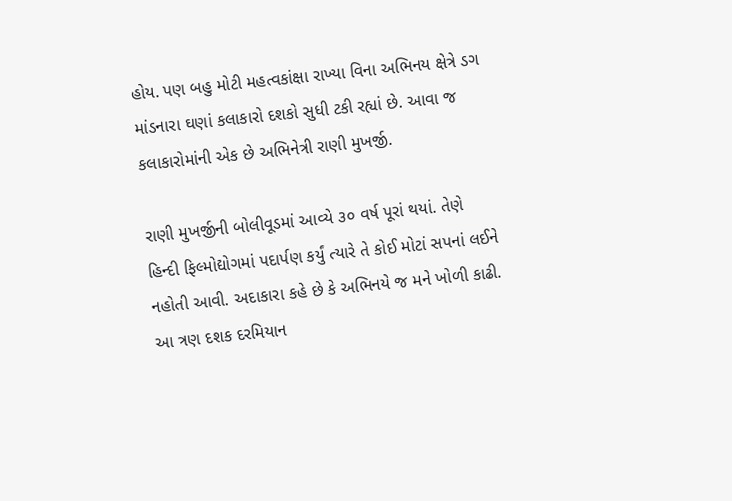હોય. પણ બહુ મોટી મહત્વકાંક્ષા રાખ્યા વિના અભિનય ક્ષેત્રે ડગ માંડનારા ઘણાં કલાકારો દશકો સુધી ટકી રહ્યાં છે. આવા જ કલાકારોમાંની એક છે અભિનેત્રી રાણી મુખર્જી.

રાણી મુખર્જીની બોલીવૂડમાં આવ્યે ૩૦ વર્ષ પૂરાં થયાં. તેણે હિન્દી ફિલ્મોદ્યોગમાં પદાર્પણ કર્યું ત્યારે તે કોઈ મોટાં સપનાં લઈને નહોતી આવી. અદાકારા કહે છે કે અભિનયે જ મને ખોળી કાઢી. આ ત્રણ દશક દરમિયાન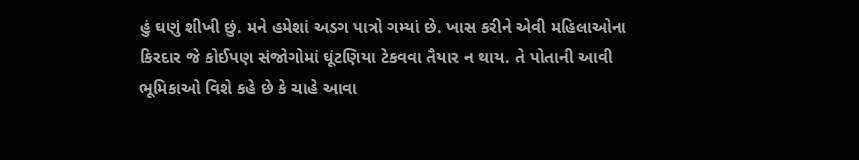હું ઘણું શીખી છું. મને હમેશાં અડગ પાત્રો ગમ્યાં છે. ખાસ કરીને એવી મહિલાઓના કિરદાર જે કોઈપણ સંજોગોમાં ઘૂંટણિયા ટેકવવા તૈયાર ન થાય. તે પોતાની આવી ભૂમિકાઓ વિશે કહે છે કે ચાહે આવા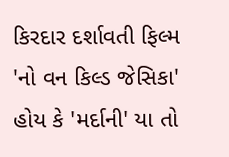કિરદાર દર્શાવતી ફિલ્મ 'નો વન કિલ્ડ જેસિકા' હોય કે 'મર્દાની' યા તો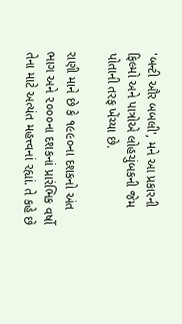'બન્ટી ઔર બબલી', મને આ પ્રકારની ફિલ્મો અને પાત્રોએ લોહચુંબકની જેમ પોતાની તરફ ખેંચ્યા છે.

રાણી માને છે કે ૧૯૯૦ના દશકનો અંત ભાગ અને ૨૦૦૦ના દશકનાં પ્રારંભિક વર્ષો તેના માટે અત્યંત મહત્ત્વનાં રહ્યાં. તે કહે છે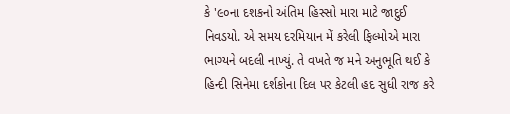કે '૯૦ના દશકનો અંતિમ હિસ્સો મારા માટે જાદુઈ નિવડયો. એ સમય દરમિયાન મેં કરેલી ફિલ્મોએ મારા ભાગ્યને બદલી નાખ્યું. તે વખતે જ મને અનુભૂતિ થઈ કે હિન્દી સિનેમા દર્શકોના દિલ પર કેટલી હદ સુધી રાજ કરે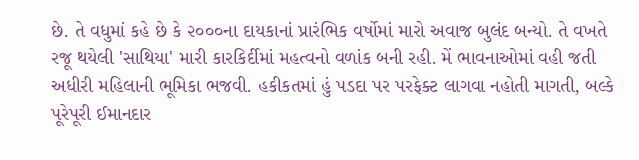છે. તે વધુમાં કહે છે કે ૨૦૦૦ના દાયકાનાં પ્રારંભિક વર્ષોમાં મારો અવાજ બુલંદ બન્યો. તે વખતે રજૂ થયેલી 'સાથિયા' મારી કારકિર્દીમાં મહત્વનો વળાંક બની રહી. મેં ભાવનાઓમાં વહી જતી અધીરી મહિલાની ભૂમિકા ભજવી. હકીકતમાં હું પડદા પર પરફેક્ટ લાગવા નહોતી માગતી, બલ્કે પૂરેપૂરી ઈમાનદાર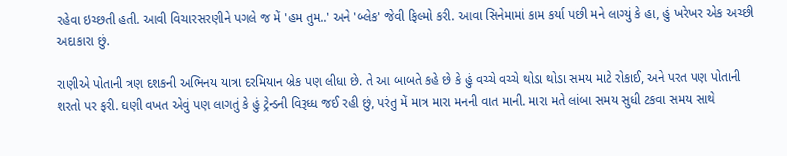રહેવા ઇચ્છતી હતી. આવી વિચારસરણીને પગલે જ મેં 'હમ તુમ..' અને 'બ્લેક' જેવી ફિલ્મો કરી. આવા સિનેમામાં કામ કર્યા પછી મને લાગ્યું કે હા, હું ખરેખર એક અચ્છી અદાકારા છું.

રાણીએ પોતાની ત્રણ દશકની અભિનય યાત્રા દરમિયાન બ્રેક પણ લીધા છે. તે આ બાબતે કહે છે કે હું વચ્ચે વચ્ચે થોડા થોડા સમય માટે રોકાઈ, અને પરત પણ પોતાની શરતો પર ફરી. ઘણી વખત એવું પણ લાગતું કે હું ટ્રેન્ડની વિરૂધ્ધ જઈ રહી છું, પરંતુ મેં માત્ર મારા મનની વાત માની. મારા મતે લાંબા સમય સુધી ટકવા સમય સાથે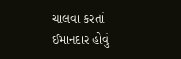ચાલવા કરતાં ઈમાનદાર હોવું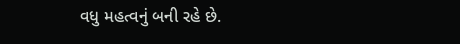વધુ મહત્વનું બની રહે છે.